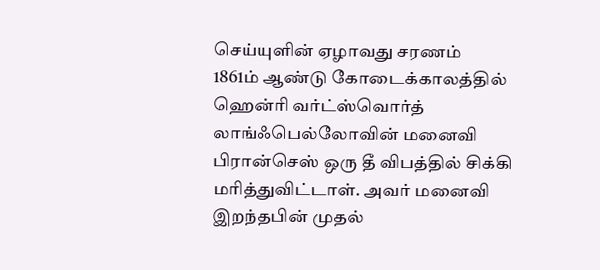செய்யுளின் ஏழாவது சரணம்
1861ம் ஆண்டு கோடைக்காலத்தில் ஹென்ரி வர்ட்ஸ்வொர்த் லாங்ஃபெல்லோவின் மனைவி பிரான்செஸ் ஒரு தீ விபத்தில் சிக்கி மரித்துவிட்டாள். அவர் மனைவி இறந்தபின் முதல்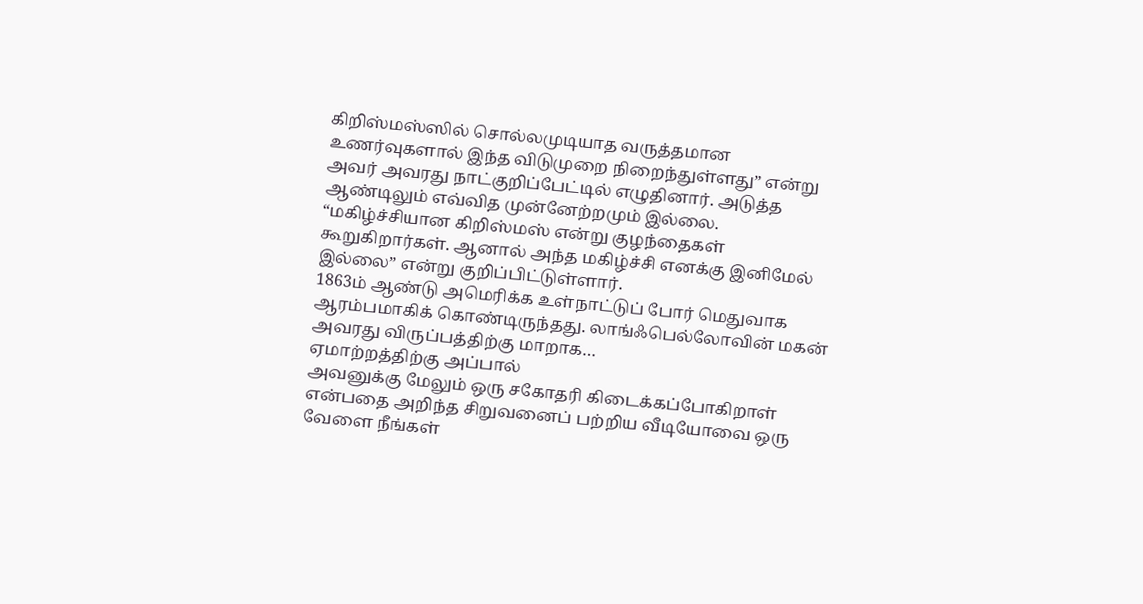கிறிஸ்மஸ்ஸில் சொல்லமுடியாத வருத்தமான உணர்வுகளால் இந்த விடுமுறை நிறைந்துள்ளது” என்று அவர் அவரது நாட்குறிப்பேட்டில் எழுதினார். அடுத்த ஆண்டிலும் எவ்வித முன்னேற்றமும் இல்லை. “மகிழ்ச்சியான கிறிஸ்மஸ் என்று குழந்தைகள் கூறுகிறார்கள். ஆனால் அந்த மகிழ்ச்சி எனக்கு இனிமேல் இல்லை” என்று குறிப்பிட்டுள்ளார்.
1863ம் ஆண்டு அமெரிக்க உள்நாட்டுப் போர் மெதுவாக ஆரம்பமாகிக் கொண்டிருந்தது. லாங்ஃபெல்லோவின் மகன் அவரது விருப்பத்திற்கு மாறாக…
ஏமாற்றத்திற்கு அப்பால்
அவனுக்கு மேலும் ஒரு சகோதரி கிடைக்கப்போகிறாள் என்பதை அறிந்த சிறுவனைப் பற்றிய வீடியோவை ஒரு வேளை நீங்கள்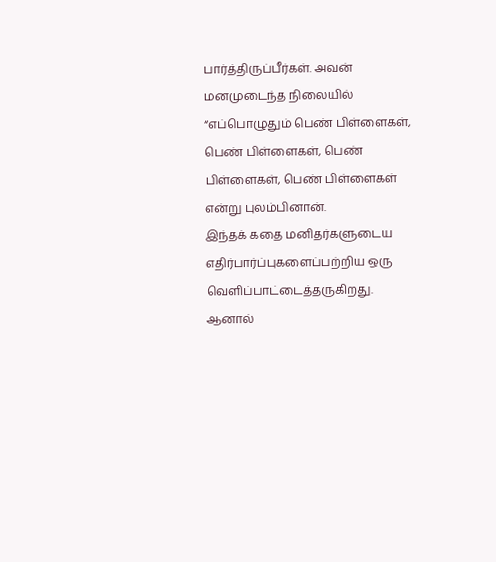பார்த்திருப்பீர்கள். அவன் மனமுடைந்த நிலையில் “எப்பொழுதும் பெண் பிள்ளைகள், பெண் பிள்ளைகள், பெண் பிள்ளைகள், பெண் பிள்ளைகள் என்று புலம்பினான்.
இந்தக் கதை மனிதர்களுடைய எதிர்பார்ப்புகளைப்பற்றிய ஒரு வெளிப்பாட்டைத்தருகிறது. ஆனால்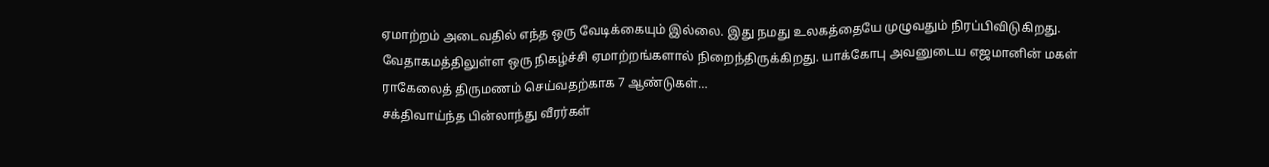ஏமாற்றம் அடைவதில் எந்த ஒரு வேடிக்கையும் இல்லை. இது நமது உலகத்தையே முழுவதும் நிரப்பிவிடுகிறது. வேதாகமத்திலுள்ள ஒரு நிகழ்ச்சி ஏமாற்றங்களால் நிறைந்திருக்கிறது. யாக்கோபு அவனுடைய எஜமானின் மகள் ராகேலைத் திருமணம் செய்வதற்காக 7 ஆண்டுகள்…
சக்திவாய்ந்த பின்லாந்து வீரர்கள்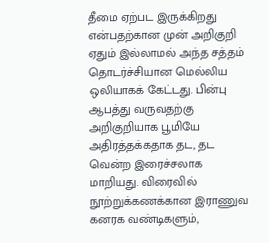தீமை ஏற்பட இருக்கிறது என்பதற்கான முன் அறிகுறி ஏதும் இல்லாமல் அந்த சத்தம் தொடர்ச்சியான மெல்லிய ஒலியாகக் கேட்டது. பின்பு ஆபத்து வருவதற்கு அறிகுறியாக பூமியே அதிரத்தக்கதாக தட, தட வென்ற இரைச்சலாக மாறியது. விரைவில் நூற்றுக்கணக்கான இராணுவ கனரக வண்டிகளும்,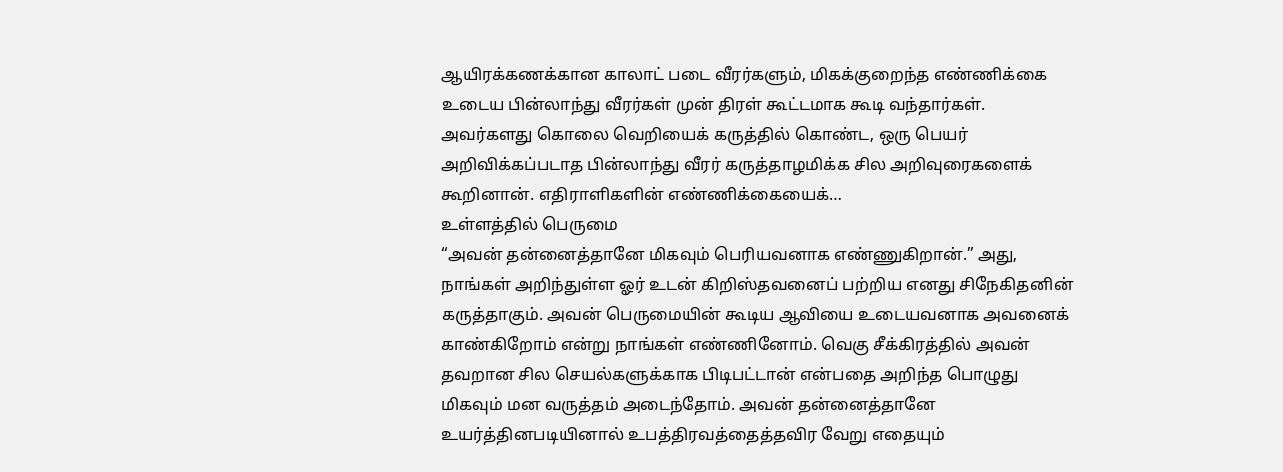ஆயிரக்கணக்கான காலாட் படை வீரர்களும், மிகக்குறைந்த எண்ணிக்கை உடைய பின்லாந்து வீரர்கள் முன் திரள் கூட்டமாக கூடி வந்தார்கள். அவர்களது கொலை வெறியைக் கருத்தில் கொண்ட, ஒரு பெயர் அறிவிக்கப்படாத பின்லாந்து வீரர் கருத்தாழமிக்க சில அறிவுரைகளைக் கூறினான். எதிராளிகளின் எண்ணிக்கையைக்…
உள்ளத்தில் பெருமை
“அவன் தன்னைத்தானே மிகவும் பெரியவனாக எண்ணுகிறான்.” அது, நாங்கள் அறிந்துள்ள ஓர் உடன் கிறிஸ்தவனைப் பற்றிய எனது சிநேகிதனின் கருத்தாகும். அவன் பெருமையின் கூடிய ஆவியை உடையவனாக அவனைக் காண்கிறோம் என்று நாங்கள் எண்ணினோம். வெகு சீக்கிரத்தில் அவன் தவறான சில செயல்களுக்காக பிடிபட்டான் என்பதை அறிந்த பொழுது மிகவும் மன வருத்தம் அடைந்தோம். அவன் தன்னைத்தானே உயர்த்தினபடியினால் உபத்திரவத்தைத்தவிர வேறு எதையும்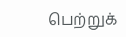பெற்றுக்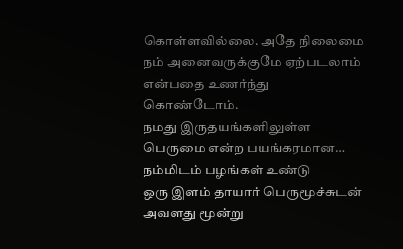கொள்ளவில்லை. அதே நிலைமை நம் அனைவருக்குமே ஏற்படலாம் என்பதை உணர்ந்து கொண்டோம்.
நமது இருதயங்களிலுள்ள பெருமை என்ற பயங்கரமான…
நம்மிடம் பழங்கள் உண்டு
ஒரு இளம் தாயார் பெருமூச்சுடன் அவளது மூன்று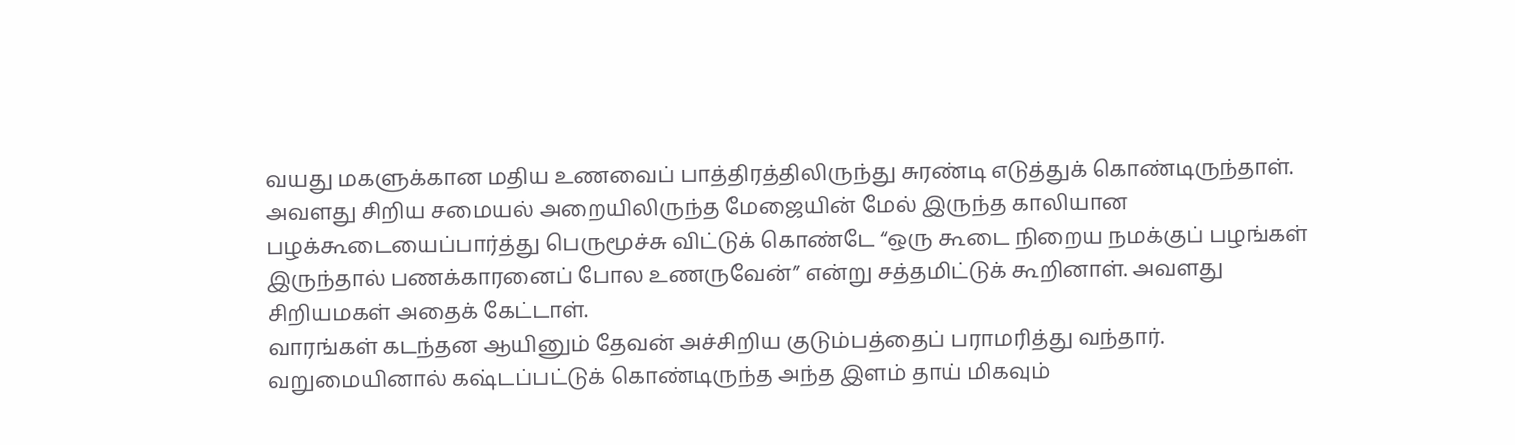வயது மகளுக்கான மதிய உணவைப் பாத்திரத்திலிருந்து சுரண்டி எடுத்துக் கொண்டிருந்தாள். அவளது சிறிய சமையல் அறையிலிருந்த மேஜையின் மேல் இருந்த காலியான பழக்கூடையைப்பார்த்து பெருமூச்சு விட்டுக் கொண்டே “ஒரு கூடை நிறைய நமக்குப் பழங்கள் இருந்தால் பணக்காரனைப் போல உணருவேன்” என்று சத்தமிட்டுக் கூறினாள். அவளது சிறியமகள் அதைக் கேட்டாள்.
வாரங்கள் கடந்தன ஆயினும் தேவன் அச்சிறிய குடும்பத்தைப் பராமரித்து வந்தார். வறுமையினால் கஷ்டப்பட்டுக் கொண்டிருந்த அந்த இளம் தாய் மிகவும்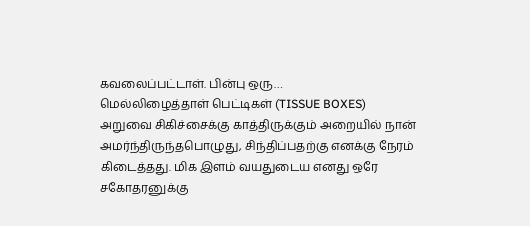கவலைப்பட்டாள். பின்பு ஒரு…
மெல்லிழைத்தாள் பெட்டிகள் (TISSUE BOXES)
அறுவை சிகிச்சைக்கு காத்திருக்கும் அறையில் நான் அமர்ந்திருந்தபொழுது, சிந்திப்பதற்கு எனக்கு நேரம் கிடைத்தது. மிக இளம் வயதுடைய எனது ஒரே சகோதரனுக்கு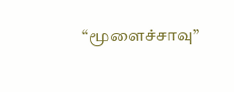“மூளைச்சாவு”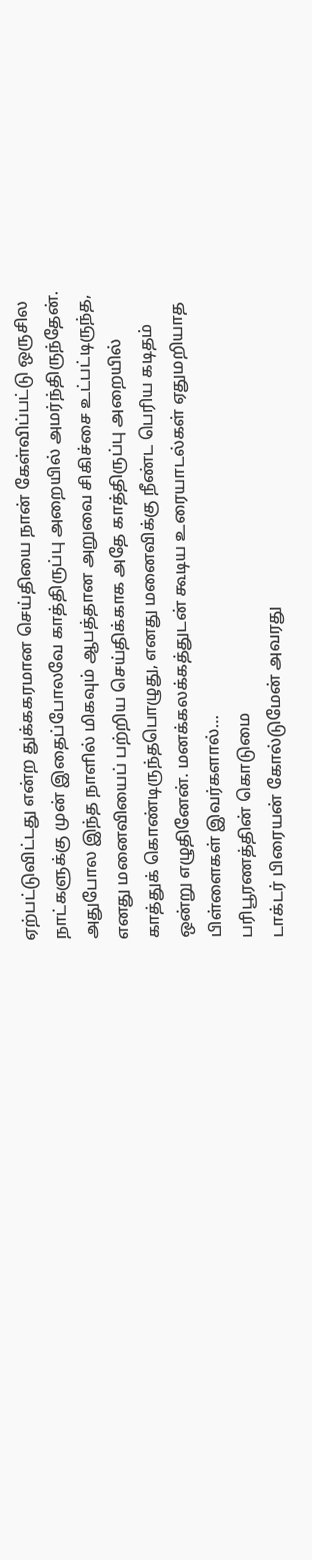ஏற்பட்டுவிட்டது என்ற துக்ககரமான செய்தியை நான் கேள்விப்பட்டு ஒருசில நாட்களுக்கு முன் இதைப்போலவே காத்திருப்பு அறையில் அமர்ந்திருந்தேன்.
அதுபோல இந்த நாளில் மிகவும் ஆபத்தான அறுவை சிகிச்சை உட்பட்டிருந்த, எனது மனைவியைப் பற்றிய செய்திக்காக அதே காத்திருப்பு அறையில் காத்துக் கொண்டிருந்தபொழுது, எனது மனைவிக்கு நீண்ட பெரிய கடிதம் ஒன்று எழுதினேன். மனக்கலக்கத்துடன் கூடிய உரையாடல்கள் ஏதுமறியாத பிள்ளைகள் இவர்களால்…
பரிபூரணத்தின் கொடுமை
டாக்டர் பிரையன் கோல்டுமேன் அவரது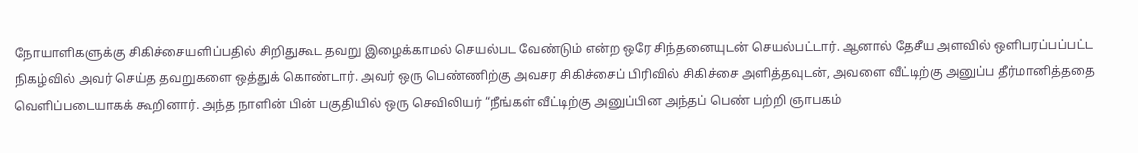நோயாளிகளுக்கு சிகிச்சையளிப்பதில் சிறிதுகூட தவறு இழைக்காமல் செயல்பட வேண்டும் என்ற ஒரே சிந்தனையுடன் செயல்பட்டார். ஆனால் தேசீய அளவில் ஒளிபரப்பப்பட்ட நிகழ்வில் அவர் செய்த தவறுகளை ஒத்துக் கொண்டார். அவர் ஒரு பெண்ணிற்கு அவசர சிகிச்சைப் பிரிவில் சிகிச்சை அளித்தவுடன், அவளை வீட்டிற்கு அனுப்ப தீர்மானித்ததை வெளிப்படையாகக் கூறினார். அந்த நாளின் பின் பகுதியில் ஒரு செவிலியர் “நீங்கள் வீட்டிற்கு அனுப்பின அந்தப் பெண் பற்றி ஞாபகம்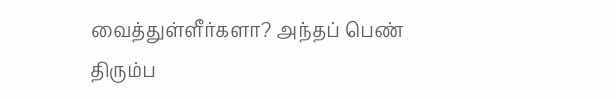வைத்துள்ளீர்களா? அந்தப் பெண் திரும்ப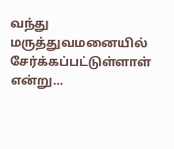வந்து மருத்துவமனையில் சேர்க்கப்பட்டுள்ளாள் என்று…